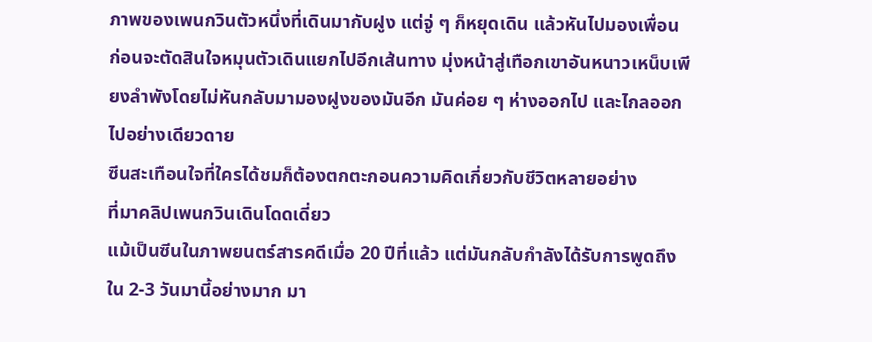ภาพของเพนกวินตัวหนึ่งที่เดินมากับฝูง แต่จู่ ๆ ก็หยุดเดิน แล้วหันไปมองเพื่อน ก่อนจะตัดสินใจหมุนตัวเดินแยกไปอีกเส้นทาง มุ่งหน้าสู่เทือกเขาอันหนาวเหน็บเพียงลำพังโดยไม่หันกลับมามองฝูงของมันอีก มันค่อย ๆ ห่างออกไป และไกลออกไปอย่างเดียวดาย
ซีนสะเทือนใจที่ใครได้ชมก็ต้องตกตะกอนความคิดเกี่ยวกับชีวิตหลายอย่าง
ที่มาคลิปเพนกวินเดินโดดเดี่ยว
แม้เป็นซีนในภาพยนตร์สารคดีเมื่อ 20 ปีที่แล้ว แต่มันกลับกำลังได้รับการพูดถึงใน 2-3 วันมานี้อย่างมาก มา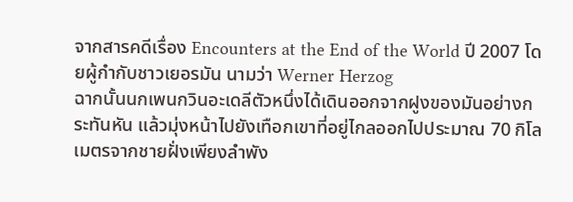จากสารคดีเรื่อง Encounters at the End of the World ปี 2007 โดยผู้กำกับชาวเยอรมัน นามว่า Werner Herzog
ฉากนั้นนกเพนกวินอะเดลีตัวหนึ่งได้เดินออกจากฝูงของมันอย่างกระทันหัน แล้วมุ่งหน้าไปยังเทือกเขาที่อยู่ไกลออกไปประมาณ 70 กิโลเมตรจากชายฝั่งเพียงลำพัง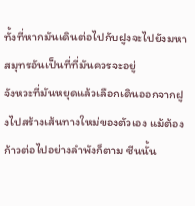ทั้งที่หากมันเดินต่อไปกับฝูงจะไปยังมหาสมุทรอันเป็นที่ที่มันควรจะอยู่
จังหวะที่มันหยุดแล้วเลือกเดินออกจากฝูงไปสร้างเส้นทางใหม่ของตัวเอง แม้ต้องก้าวต่อไปอย่างลำพังก็ตาม ซีนนั้น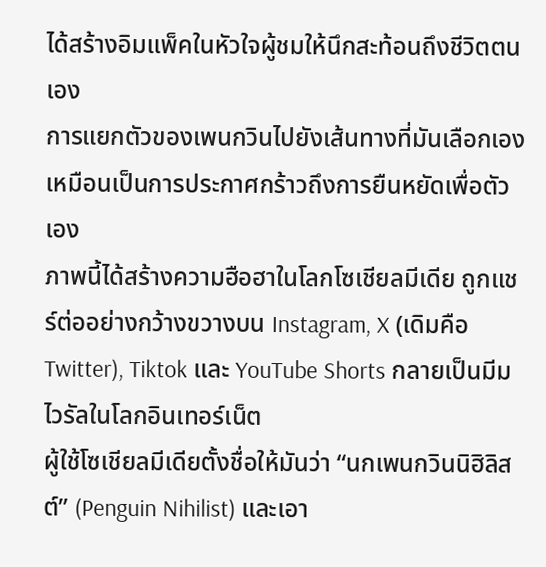ได้สร้างอิมแพ็คในหัวใจผู้ชมให้นึกสะท้อนถึงชีวิตตนเอง
การแยกตัวของเพนกวินไปยังเส้นทางที่มันเลือกเอง เหมือนเป็นการประกาศกร้าวถึงการยืนหยัดเพื่อตัวเอง
ภาพนี้ได้สร้างความฮือฮาในโลกโซเชียลมีเดีย ถูกแชร์ต่ออย่างกว้างขวางบน Instagram, X (เดิมคือ Twitter), Tiktok และ YouTube Shorts กลายเป็นมีมไวรัลในโลกอินเทอร์เน็ต
ผู้ใช้โซเชียลมีเดียตั้งชื่อให้มันว่า “นกเพนกวินนิฮิลิสต์” (Penguin Nihilist) และเอา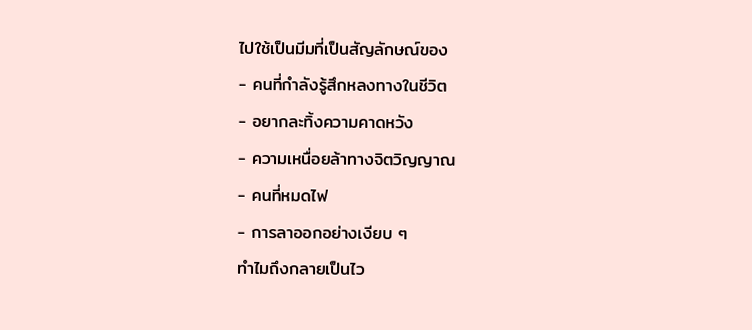ไปใช้เป็นมีมที่เป็นสัญลักษณ์ของ
- คนที่กำลังรู้สึกหลงทางในชีวิต
- อยากละทิ้งความคาดหวัง
- ความเหนื่อยล้าทางจิตวิญญาณ
- คนที่หมดไฟ
- การลาออกอย่างเงียบ ๆ
ทำไมถึงกลายเป็นไว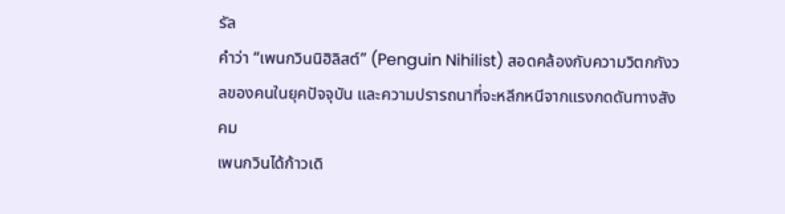รัล
คำว่า “เพนกวินนิฮิลิสต์” (Penguin Nihilist) สอดคล้องกับความวิตกกังวลของคนในยุคปัจจุบัน และความปรารถนาที่จะหลีกหนีจากแรงกดดันทางสังคม
เพนกวินได้ก้าวเดิ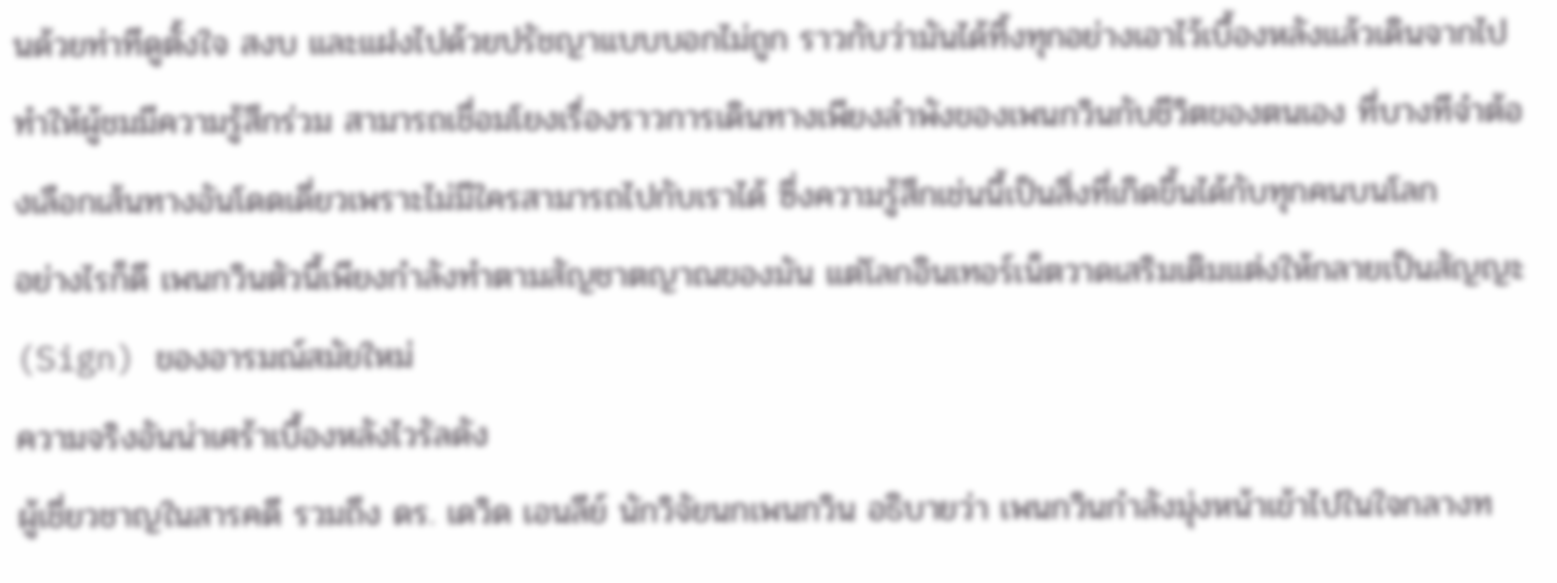นด้วยท่าทีดูตั้งใจ สงบ และแฝงไปด้วยปรัชญาแบบบอกไม่ถูก ราวกับว่ามันได้ทิ้งทุกอย่างเอาไว้เบื้องหลังแล้วเดินจากไป
ทำให้ผู้ชมมีความรู้สึกร่วม สามารถเชื่อมโยงเรื่องราวการเดินทางเพียงลำพังของเพนกวินกับชีวิตของตนเอง ที่บางทีจำต้องเลือกเส้นทางอันโดดเดี่ยวเพราะไม่มีใครสามารถไปกับเราได้ ซึ่งความรู้สึกเช่นนี้เป็นสิ่งที่เกิดขึ้นได้กับทุกคนบนโลก
อย่างไรก็ดี เพนกวินตัวนี้เพียงกำลังทำตามสัญชาตญาณของมัน แต่โลกอินเทอร์เน็ตวาดเสริมเติมแต่งให้กลายเป็นสัญญะ(Sign) ของอารมณ์สมัยใหม่
ความจริงอันน่าเศร้าเบื้องหลังไวรัลดัง
ผู้เชี่ยวชาญในสารคดี รวมถึง ดร. เดวิด เอนลีย์ นักวิจัยนกเพนกวิน อธิบายว่า เพนกวินกำลังมุ่งหน้าเข้าไปในใจกลางท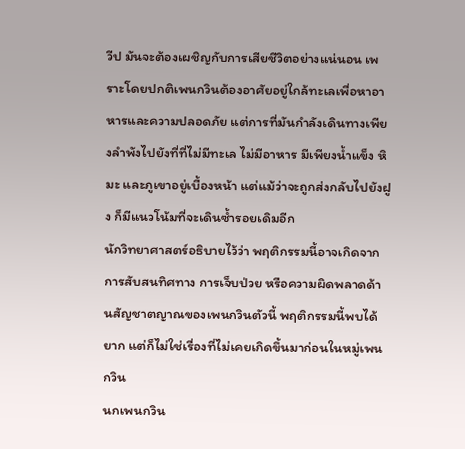วีป มันจะต้องเผชิญกับการเสียชีวิตอย่างแน่นอน เพราะโดยปกติเพนกวินต้องอาศัยอยู่ใกล้ทะเลเพื่อหาอาหารและความปลอดภัย แต่การที่มันกำลังเดินทางเพียงลำพังไปยังที่ที่ไม่มีทะเล ไม่มีอาหาร มีเพียงน้ำแข็ง หิมะ และภูเขาอยู่เบื้องหน้า แต่แม้ว่าจะถูกส่งกลับไปยังฝูง ก็มีแนวโน้มที่จะเดินซ้ำรอยเดิมอีก
นักวิทยาศาสตร์อธิบายไว้ว่า พฤติกรรมนี้อาจเกิดจากการสับสนทิศทาง การเจ็บป่วย หรือความผิดพลาดด้านสัญชาตญาณของเพนกวินตัวนี้ พฤติกรรมนี้พบได้ยาก แต่ก็ไม่ใช่เรื่องที่ไม่เคยเกิดขึ้นมาก่อนในหมู่เพนกวิน
นกเพนกวิน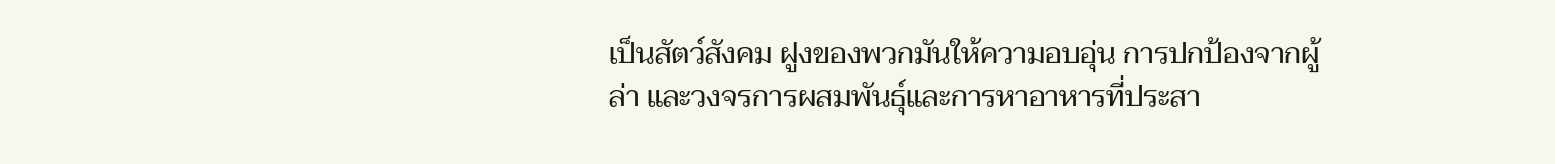เป็นสัตว์สังคม ฝูงของพวกมันให้ความอบอุ่น การปกป้องจากผู้ล่า และวงจรการผสมพันธุ์และการหาอาหารที่ประสา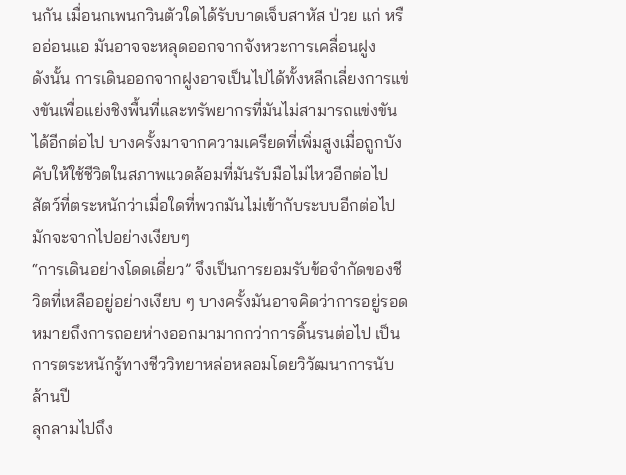นกัน เมื่อนกเพนกวินตัวใดได้รับบาดเจ็บสาหัส ป่วย แก่ หรืออ่อนแอ มันอาจจะหลุดออกจากจังหวะการเคลื่อนฝูง
ดังนั้น การเดินออกจากฝูงอาจเป็นไปได้ทั้งหลีกเลี่ยงการแข่งขันเพื่อแย่งชิงพื้นที่และทรัพยากรที่มันไม่สามารถแข่งขันได้อีกต่อไป บางครั้งมาจากความเครียดที่เพิ่มสูงเมื่อถูกบังคับให้ใช้ชีวิตในสภาพแวดล้อมที่มันรับมือไม่ไหวอีกต่อไป
สัตว์ที่ตระหนักว่าเมื่อใดที่พวกมันไม่เข้ากับระบบอีกต่อไป มักจะจากไปอย่างเงียบๆ
“การเดินอย่างโดดเดี่ยว” จึงเป็นการยอมรับข้อจำกัดของชีวิตที่เหลืออยู่อย่างเงียบ ๆ บางครั้งมันอาจคิดว่าการอยู่รอดหมายถึงการถอยห่างออกมามากกว่าการดิ้นรนต่อไป เป็นการตระหนักรู้ทางชีววิทยาหล่อหลอมโดยวิวัฒนาการนับล้านปี
ลุกลามไปถึง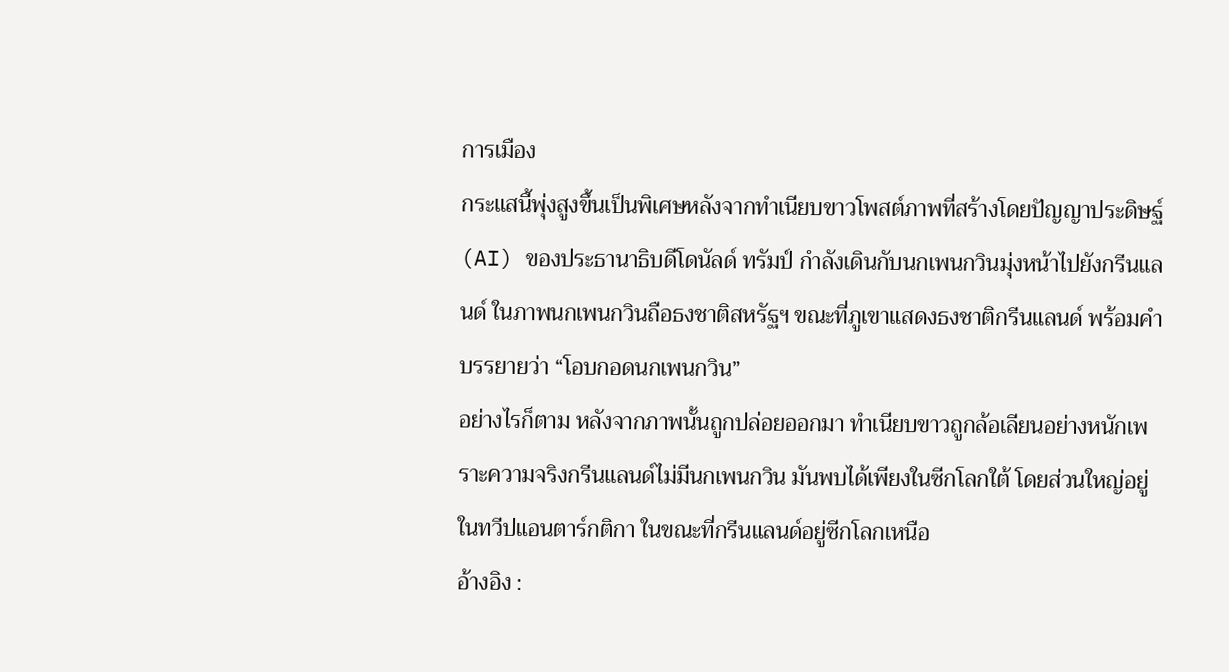การเมือง
กระแสนี้พุ่งสูงขึ้นเป็นพิเศษหลังจากทำเนียบขาวโพสต์ภาพที่สร้างโดยปัญญาประดิษฐ์ (AI) ของประธานาธิบดีโดนัลด์ ทรัมป์ กำลังเดินกับนกเพนกวินมุ่งหน้าไปยังกรีนแลนด์ ในภาพนกเพนกวินถือธงชาติสหรัฐฯ ขณะที่ภูเขาแสดงธงชาติกรีนแลนด์ พร้อมคำบรรยายว่า “โอบกอดนกเพนกวิน”
อย่างไรก็ตาม หลังจากภาพนั้นถูกปล่อยออกมา ทำเนียบขาวถูกล้อเลียนอย่างหนักเพราะความจริงกรีนแลนด์ไม่มีนกเพนกวิน มันพบได้เพียงในซีกโลกใต้ โดยส่วนใหญ่อยู่ในทวีปแอนตาร์กติกา ในขณะที่กรีนแลนด์อยู่ซีกโลกเหนือ
อ้างอิง :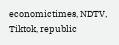economictimes, NDTV, Tiktok, republic